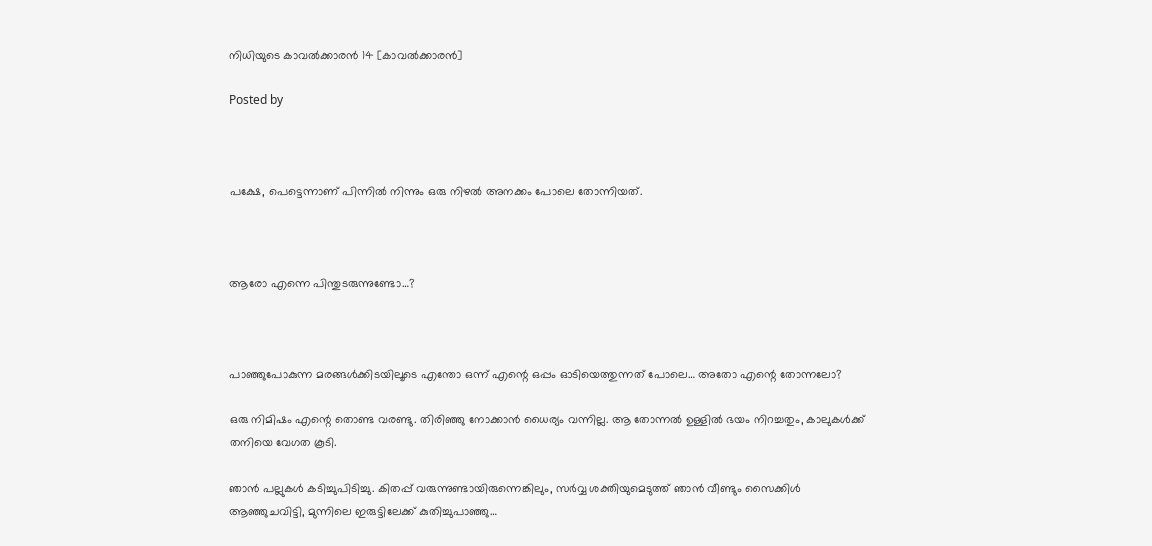നിധിയുടെ കാവൽക്കാരൻ 14 [കാവൽക്കാരൻ]

Posted by



പക്ഷേ, പെട്ടെന്നാണ് പിന്നിൽ നിന്നും ഒരു നിഴൽ അനക്കം പോലെ തോന്നിയത്.



ആരോ എന്നെ പിന്തുടരുന്നുണ്ടോ…?



പാഞ്ഞുപോകുന്ന മരങ്ങൾക്കിടയിലൂടെ എന്തോ ഒന്ന് എന്റെ ഒപ്പം ഓടിയെത്തുന്നത് പോലെ… അതോ എന്റെ തോന്നലോ?

ഒരു നിമിഷം എന്റെ തൊണ്ട വരണ്ടു. തിരിഞ്ഞു നോക്കാൻ ധൈര്യം വന്നില്ല. ആ തോന്നൽ ഉള്ളിൽ ഭയം നിറച്ചതും, കാലുകൾക്ക് തനിയെ വേഗത കൂടി.

ഞാൻ പല്ലുകൾ കടിച്ചുപിടിച്ചു. കിതപ്പ് വരുന്നുണ്ടായിരുന്നെങ്കിലും, സർവ്വ ശക്തിയുമെടുത്ത് ഞാൻ വീണ്ടും സൈക്കിൾ ആഞ്ഞുചവിട്ടി, മുന്നിലെ ഇരുട്ടിലേക്ക് കുതിച്ചുപാഞ്ഞു…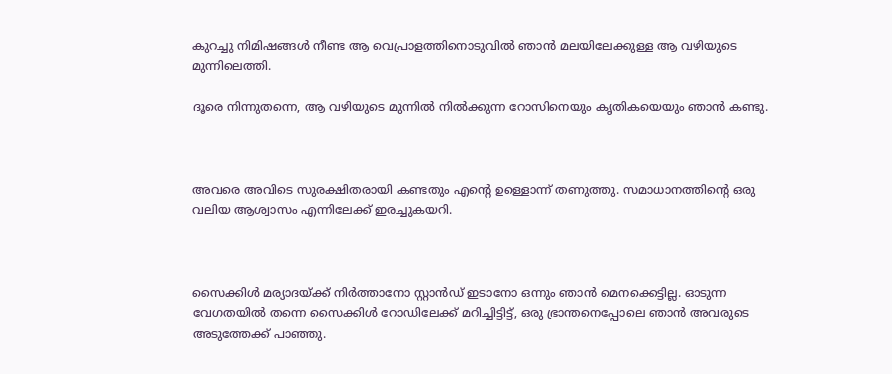കുറച്ചു നിമിഷങ്ങൾ നീണ്ട ആ വെപ്രാളത്തിനൊടുവിൽ ഞാൻ മലയിലേക്കുള്ള ആ വഴിയുടെ മുന്നിലെത്തി.

ദൂരെ നിന്നുതന്നെ, ആ വഴിയുടെ മുന്നിൽ നിൽക്കുന്ന റോസിനെയും കൃതികയെയും ഞാൻ കണ്ടു.



അവരെ അവിടെ സുരക്ഷിതരായി കണ്ടതും എന്റെ ഉള്ളൊന്ന് തണുത്തു. സമാധാനത്തിന്റെ ഒരു വലിയ ആശ്വാസം എന്നിലേക്ക് ഇരച്ചുകയറി.



സൈക്കിൾ മര്യാദയ്ക്ക് നിർത്താനോ സ്റ്റാൻഡ് ഇടാനോ ഒന്നും ഞാൻ മെനക്കെട്ടില്ല. ഓടുന്ന വേഗതയിൽ തന്നെ സൈക്കിൾ റോഡിലേക്ക് മറിച്ചിട്ടിട്ട്, ഒരു ഭ്രാന്തനെപ്പോലെ ഞാൻ അവരുടെ അടുത്തേക്ക് പാഞ്ഞു.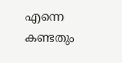എന്നെ കണ്ടതും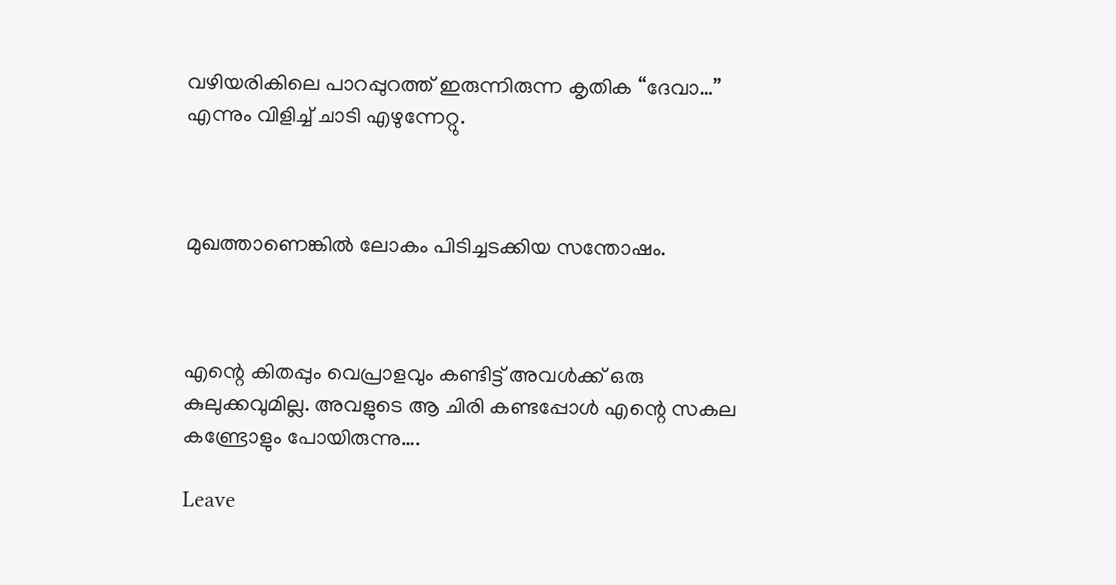വഴിയരികിലെ പാറപ്പുറത്ത് ഇരുന്നിരുന്ന കൃതിക “ദേവാ…” എന്നും വിളിച്ച് ചാടി എഴുന്നേറ്റു.



മുഖത്താണെങ്കിൽ ലോകം പിടിച്ചടക്കിയ സന്തോഷം.



എന്റെ കിതപ്പും വെപ്രാളവും കണ്ടിട്ട് അവൾക്ക് ഒരു കുലുക്കവുമില്ല. അവളുടെ ആ ചിരി കണ്ടപ്പോൾ എന്റെ സകല കണ്ട്രോളും പോയിരുന്നു….

Leave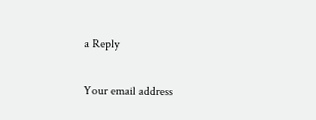a Reply

Your email address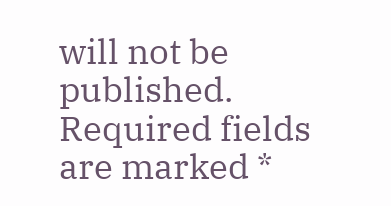will not be published. Required fields are marked *